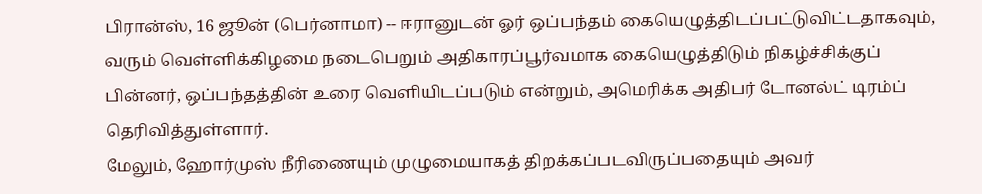பிரான்ஸ், 16 ஜூன் (பெர்னாமா) -- ஈரானுடன் ஓர் ஒப்பந்தம் கையெழுத்திடப்பட்டுவிட்டதாகவும், வரும் வெள்ளிக்கிழமை நடைபெறும் அதிகாரப்பூர்வமாக கையெழுத்திடும் நிகழ்ச்சிக்குப் பின்னர், ஒப்பந்தத்தின் உரை வெளியிடப்படும் என்றும், அமெரிக்க அதிபர் டோனல்ட் டிரம்ப் தெரிவித்துள்ளார்.
மேலும், ஹோர்முஸ் நீரிணையும் முழுமையாகத் திறக்கப்படவிருப்பதையும் அவர்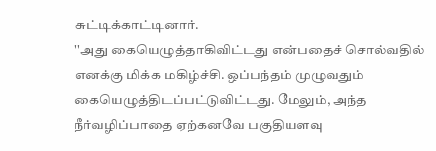சுட்டிக்காட்டினார்.
''அது கையெழுத்தாகிவிட்டது என்பதைச் சொல்வதில் எனக்கு மிக்க மகிழ்ச்சி. ஒப்பந்தம் முழுவதும் கையெழுத்திடப்பட்டுவிட்டது. மேலும், அந்த நீர்வழிப்பாதை ஏற்கனவே பகுதியளவு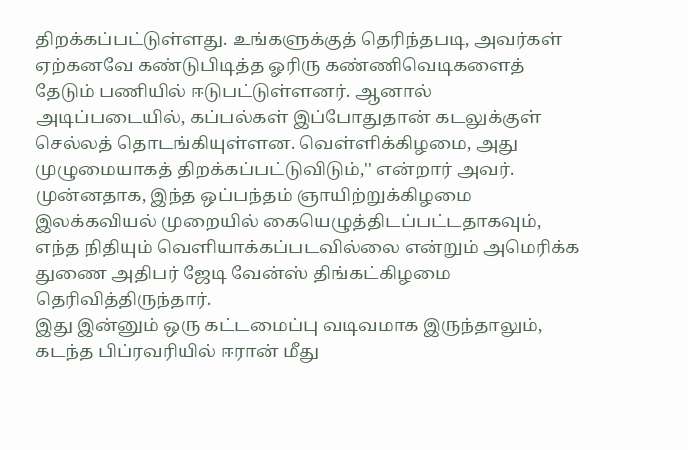திறக்கப்பட்டுள்ளது. உங்களுக்குத் தெரிந்தபடி, அவர்கள் ஏற்கனவே கண்டுபிடித்த ஓரிரு கண்ணிவெடிகளைத் தேடும் பணியில் ஈடுபட்டுள்ளனர். ஆனால் அடிப்படையில், கப்பல்கள் இப்போதுதான் கடலுக்குள் செல்லத் தொடங்கியுள்ளன. வெள்ளிக்கிழமை, அது முழுமையாகத் திறக்கப்பட்டுவிடும்,'' என்றார் அவர்.
முன்னதாக, இந்த ஒப்பந்தம் ஞாயிற்றுக்கிழமை இலக்கவியல் முறையில் கையெழுத்திடப்பட்டதாகவும், எந்த நிதியும் வெளியாக்கப்படவில்லை என்றும் அமெரிக்க துணை அதிபர் ஜேடி வேன்ஸ் திங்கட்கிழமை தெரிவித்திருந்தார்.
இது இன்னும் ஒரு கட்டமைப்பு வடிவமாக இருந்தாலும், கடந்த பிப்ரவரியில் ஈரான் மீது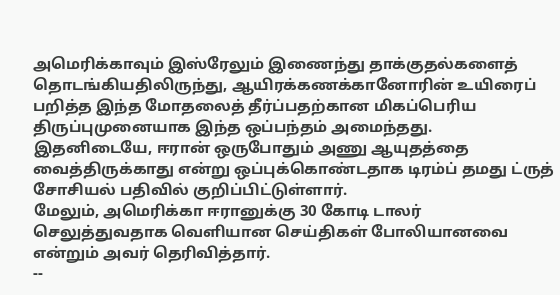அமெரிக்காவும் இஸ்ரேலும் இணைந்து தாக்குதல்களைத் தொடங்கியதிலிருந்து, ஆயிரக்கணக்கானோரின் உயிரைப் பறித்த இந்த மோதலைத் தீர்ப்பதற்கான மிகப்பெரிய திருப்புமுனையாக இந்த ஒப்பந்தம் அமைந்தது.
இதனிடையே, ஈரான் ஒருபோதும் அணு ஆயுதத்தை வைத்திருக்காது என்று ஒப்புக்கொண்டதாக டிரம்ப் தமது ட்ருத் சோசியல் பதிவில் குறிப்பிட்டுள்ளார்.
மேலும், அமெரிக்கா ஈரானுக்கு 30 கோடி டாலர் செலுத்துவதாக வெளியான செய்திகள் போலியானவை என்றும் அவர் தெரிவித்தார்.
--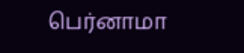பெர்னாமா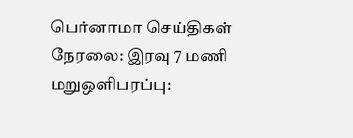பெர்னாமா செய்திகள் நேரலை: இரவு 7 மணி மறுஒளிபரப்பு: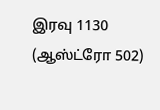இரவு 1130 (ஆஸ்ட்ரோ 502)